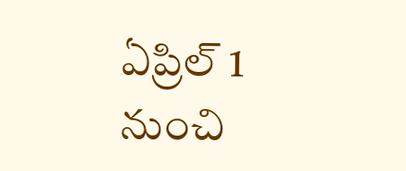ఏప్రిల్ 1 నుంచి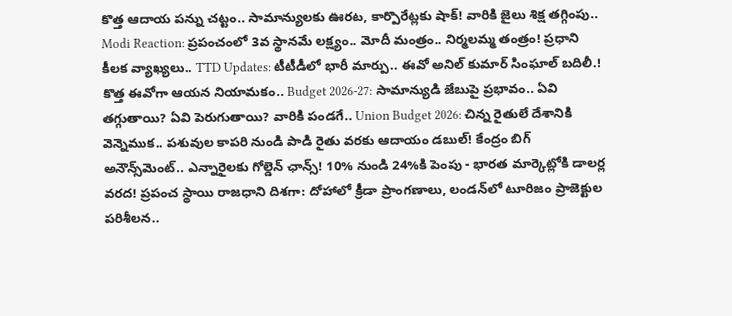కొత్త ఆదాయ పన్ను చట్టం.. సామాన్యులకు ఊరట, కార్పొరేట్లకు షాక్! వారికి జైలు శిక్ష తగ్గింపు.. Modi Reaction: ప్రపంచంలో 3వ స్థానమే లక్ష్యం.. మోదీ మంత్రం.. నిర్మలమ్మ తంత్రం! ప్రధాని కీలక వ్యాఖ్యలు.. TTD Updates: టీటీడీలో భారీ మార్పు.. ఈవో అనిల్ కుమార్ సింఘాల్ బదిలీ.! కొత్త ఈవోగా ఆయన నియామకం.. Budget 2026-27: సామాన్యుడి జేబుపై ప్రభావం.. ఏవి తగ్గుతాయి? ఏవి పెరుగుతాయి? వారికి పండగే.. Union Budget 2026: చిన్న రైతులే దేశానికి వెన్నెముక.. పశువుల కాపరి నుండి పాడి రైతు వరకు ఆదాయం డబుల్! కేంద్రం బిగ్ అనౌన్స్‌మెంట్.. ఎన్నారైలకు గోల్డెన్ ఛాన్స్! 10% నుండి 24%కి పెంపు - భారత మార్కెట్లోకి డాలర్ల వరద! ప్రపంచ స్థాయి రాజధాని దిశగా: దోహాలో క్రీడా ప్రాంగణాలు, లండన్‌లో టూరిజం ప్రాజెక్టుల పరిశీలన..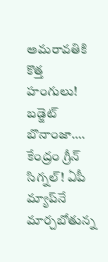అమరావతికి కొత్త హంగులు! బడ్జెట్ బొనాంజా…. కేంద్రం గ్రీన్ సిగ్నల్! ఏపీ మ్యాప్‌నే మార్చబోతున్న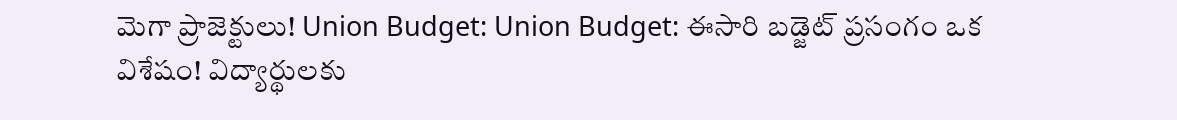మెగా ప్రాజెక్టులు! Union Budget: Union Budget: ఈసారి బడ్జెట్ ప్రసంగం ఒక విశేషం! విద్యార్థులకు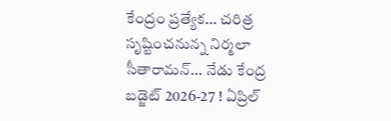కేంద్రం ప్రత్యేక... చరిత్ర సృష్టించనున్న నిర్మలా సీతారామన్... నేడు కేంద్ర బడ్జెట్ 2026-27 ! ఏప్రిల్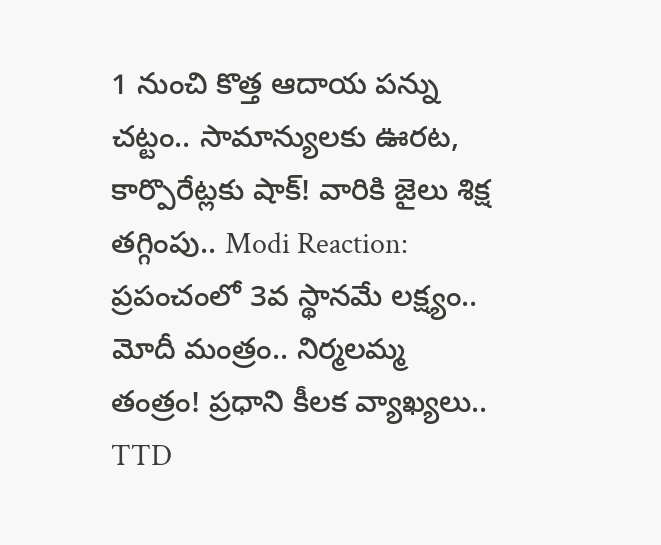1 నుంచి కొత్త ఆదాయ పన్ను చట్టం.. సామాన్యులకు ఊరట, కార్పొరేట్లకు షాక్! వారికి జైలు శిక్ష తగ్గింపు.. Modi Reaction: ప్రపంచంలో 3వ స్థానమే లక్ష్యం.. మోదీ మంత్రం.. నిర్మలమ్మ తంత్రం! ప్రధాని కీలక వ్యాఖ్యలు.. TTD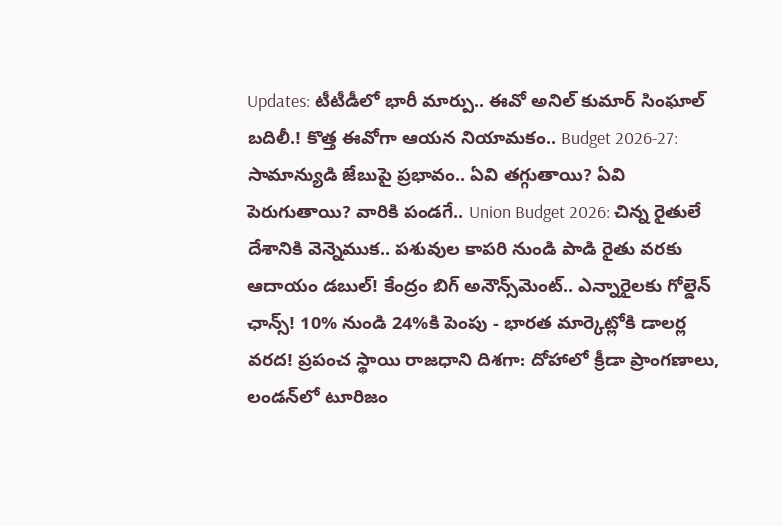Updates: టీటీడీలో భారీ మార్పు.. ఈవో అనిల్ కుమార్ సింఘాల్ బదిలీ.! కొత్త ఈవోగా ఆయన నియామకం.. Budget 2026-27: సామాన్యుడి జేబుపై ప్రభావం.. ఏవి తగ్గుతాయి? ఏవి పెరుగుతాయి? వారికి పండగే.. Union Budget 2026: చిన్న రైతులే దేశానికి వెన్నెముక.. పశువుల కాపరి నుండి పాడి రైతు వరకు ఆదాయం డబుల్! కేంద్రం బిగ్ అనౌన్స్‌మెంట్.. ఎన్నారైలకు గోల్డెన్ ఛాన్స్! 10% నుండి 24%కి పెంపు - భారత మార్కెట్లోకి డాలర్ల వరద! ప్రపంచ స్థాయి రాజధాని దిశగా: దోహాలో క్రీడా ప్రాంగణాలు, లండన్‌లో టూరిజం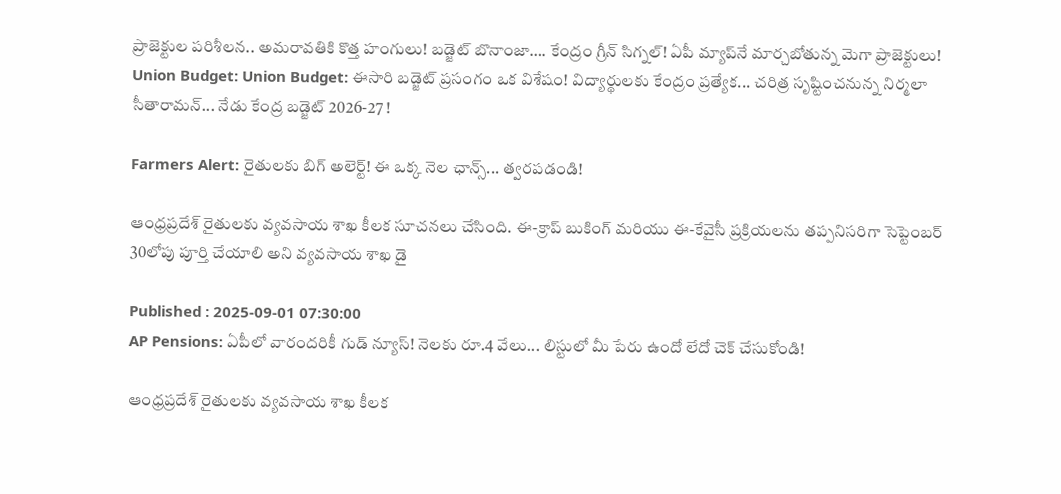ప్రాజెక్టుల పరిశీలన.. అమరావతికి కొత్త హంగులు! బడ్జెట్ బొనాంజా…. కేంద్రం గ్రీన్ సిగ్నల్! ఏపీ మ్యాప్‌నే మార్చబోతున్న మెగా ప్రాజెక్టులు! Union Budget: Union Budget: ఈసారి బడ్జెట్ ప్రసంగం ఒక విశేషం! విద్యార్థులకు కేంద్రం ప్రత్యేక... చరిత్ర సృష్టించనున్న నిర్మలా సీతారామన్... నేడు కేంద్ర బడ్జెట్ 2026-27 !

Farmers Alert: రైతులకు బిగ్ అలెర్ట్! ఈ ఒక్క నెల ఛాన్స్... త్వరపడండి!

ఆంధ్రప్రదేశ్ రైతులకు వ్యవసాయ శాఖ కీలక సూచనలు చేసింది. ఈ-క్రాప్ బుకింగ్ మరియు ఈ-కేవైసీ ప్రక్రియలను తప్పనిసరిగా సెప్టెంబర్ 30లోపు పూర్తి చేయాలి అని వ్యవసాయ శాఖ డై

Published : 2025-09-01 07:30:00
AP Pensions: ఏపీలో వారందరికీ గుడ్ న్యూస్! నెలకు రూ.4 వేలు... లిస్టులో మీ పేరు ఉందో లేదో చెక్ చేసుకోండి!

ఆంధ్రప్రదేశ్ రైతులకు వ్యవసాయ శాఖ కీలక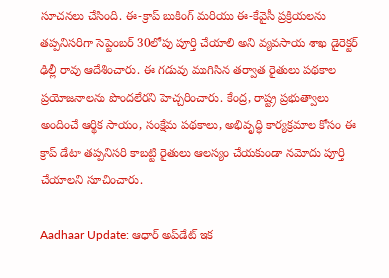సూచనలు చేసింది. ఈ-క్రాప్ బుకింగ్ మరియు ఈ-కేవైసీ ప్రక్రియలను తప్పనిసరిగా సెప్టెంబర్ 30లోపు పూర్తి చేయాలి అని వ్యవసాయ శాఖ డైరెక్టర్ ఢిల్లీ రావు ఆదేశించారు. ఈ గడువు ముగిసిన తర్వాత రైతులు పథకాల ప్రయోజనాలను పొందలేరని హెచ్చరించారు. కేంద్ర, రాష్ట్ర ప్రభుత్వాలు అందించే ఆర్థిక సాయం, సంక్షేమ పథకాలు, అభివృద్ధి కార్యక్రమాల కోసం ఈ క్రాప్ డేటా తప్పనిసరి కాబట్టి రైతులు ఆలస్యం చేయకుండా నమోదు పూర్తి చేయాలని సూచించారు.

Aadhaar Update: ఆధార్ అప్‌డేట్ ఇక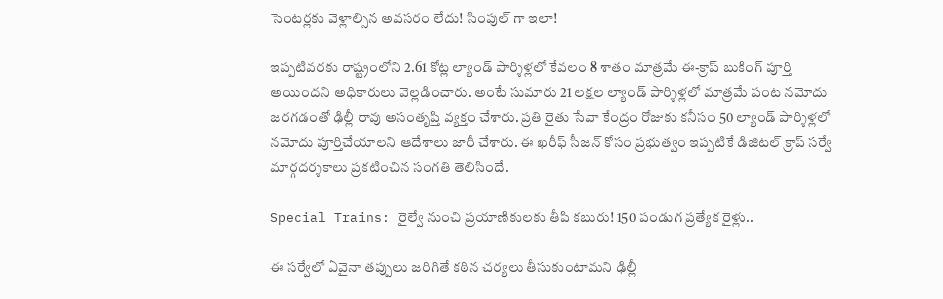సెంటర్లకు వెళ్లాల్సిన అవసరం లేదు! సింపుల్ గా ఇలా!

ఇప్పటివరకు రాష్ట్రంలోని 2.61 కోట్ల ల్యాండ్ పార్శిళ్లలో కేవలం 8 శాతం మాత్రమే ఈ-క్రాప్ బుకింగ్ పూర్తి అయిందని అధికారులు వెల్లడించారు. అంటే సుమారు 21 లక్షల ల్యాండ్ పార్శిళ్లలో మాత్రమే పంట నమోదు జరగడంతో ఢిల్లీ రావు అసంతృప్తి వ్యక్తం చేశారు. ప్రతి రైతు సేవా కేంద్రం రోజుకు కనీసం 50 ల్యాండ్ పార్శిళ్లలో నమోదు పూర్తిచేయాలని ఆదేశాలు జారీ చేశారు. ఈ ఖరీఫ్ సీజన్ కోసం ప్రభుత్వం ఇప్పటికే డిజిటల్ క్రాప్ సర్వే మార్గదర్శకాలు ప్రకటించిన సంగతి తెలిసిందే.

Special Trains: రైల్వే నుంచి ప్రయాణికులకు తీపి కబురు! 150 పండుగ ప్రత్యేక రైళ్లు..

ఈ సర్వేలో ఏవైనా తప్పులు జరిగితే కఠిన చర్యలు తీసుకుంటామని ఢిల్లీ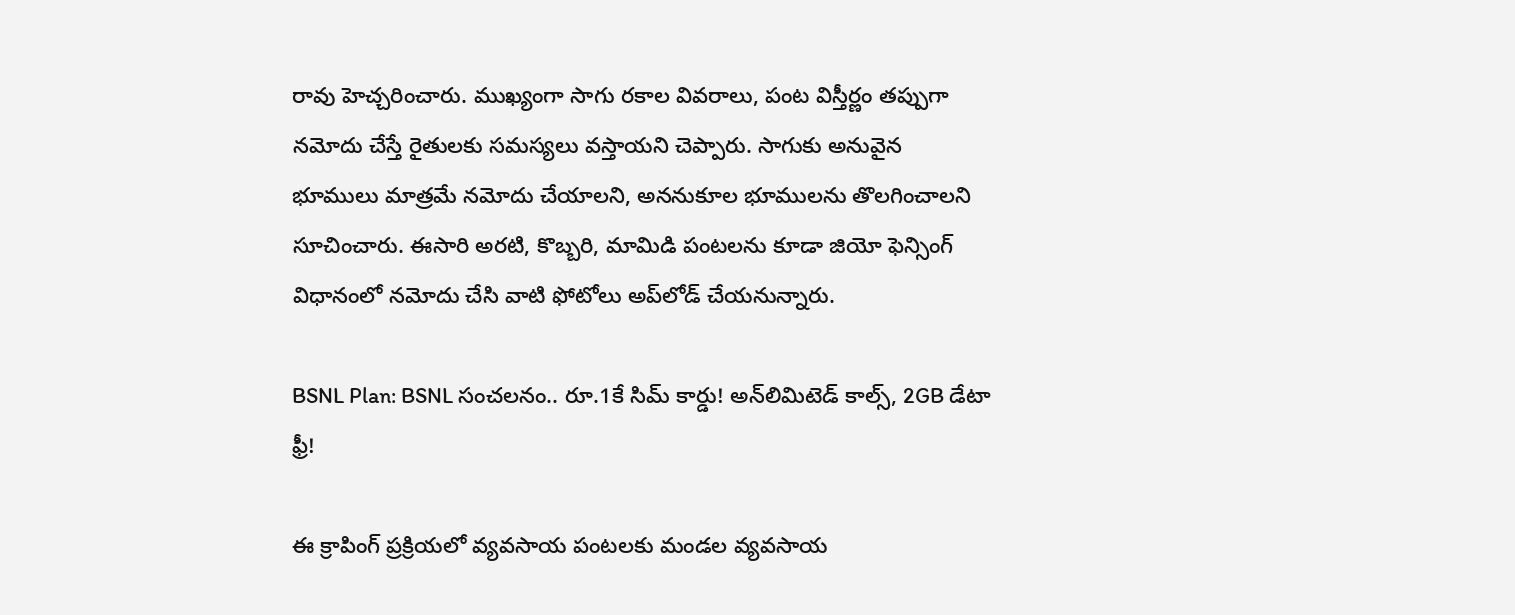రావు హెచ్చరించారు. ముఖ్యంగా సాగు రకాల వివరాలు, పంట విస్తీర్ణం తప్పుగా నమోదు చేస్తే రైతులకు సమస్యలు వస్తాయని చెప్పారు. సాగుకు అనువైన భూములు మాత్రమే నమోదు చేయాలని, అననుకూల భూములను తొలగించాలని సూచించారు. ఈసారి అరటి, కొబ్బరి, మామిడి పంటలను కూడా జియో ఫెన్సింగ్ విధానంలో నమోదు చేసి వాటి ఫోటోలు అప్‌లోడ్ చేయనున్నారు.

BSNL Plan: BSNL సంచలనం.. రూ.1కే సిమ్ కార్డు! అన్‌లిమిటెడ్ కాల్స్, 2GB డేటా ఫ్రీ!

ఈ క్రాపింగ్ ప్రక్రియలో వ్యవసాయ పంటలకు మండల వ్యవసాయ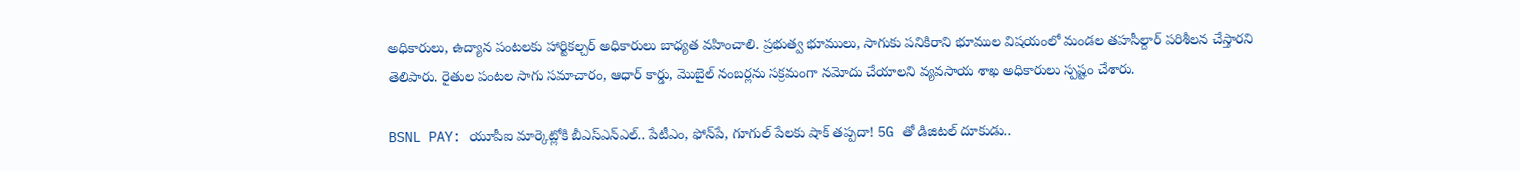అధికారులు, ఉద్యాన పంటలకు హార్టికల్చర్ అధికారులు బాధ్యత వహించాలి. ప్రభుత్వ భూములు, సాగుకు పనికిరాని భూముల విషయంలో మండల తహసీల్దార్ పరిశీలన చేస్తారని తెలిపారు. రైతుల పంటల సాగు సమాచారం, ఆధార్ కార్డు, మొబైల్ నంబర్లను సక్రమంగా నమోదు చేయాలని వ్యవసాయ శాఖ అధికారులు స్పష్టం చేశారు.

BSNL PAY: యూపీఐ మార్కెట్లోకి బీఎస్ఎన్ఎల్.. పేటీఎం, ఫోన్‌పే, గూగుల్ పేలకు షాక్ తప్పదా! 5G తో డిజిటల్ దూకుడు..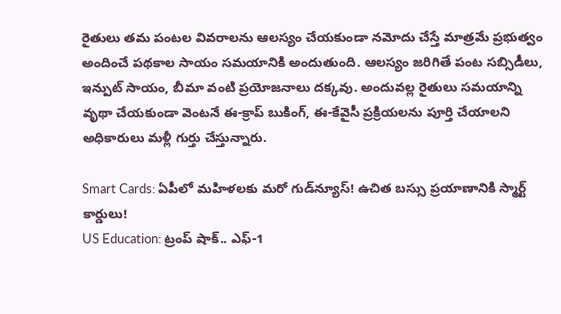రైతులు తమ పంటల వివరాలను ఆలస్యం చేయకుండా నమోదు చేస్తే మాత్రమే ప్రభుత్వం అందించే పథకాల సాయం సమయానికి అందుతుంది. ఆలస్యం జరిగితే పంట సబ్సిడీలు, ఇన్పుట్ సాయం, బీమా వంటి ప్రయోజనాలు దక్కవు. అందువల్ల రైతులు సమయాన్ని వృథా చేయకుండా వెంటనే ఈ-క్రాప్ బుకింగ్, ఈ-కేవైసీ ప్రక్రియలను పూర్తి చేయాలని అధికారులు మళ్లీ గుర్తు చేస్తున్నారు.

Smart Cards: ఏపీలో మహిళలకు మరో గుడ్‌న్యూస్! ఉచిత బస్సు ప్రయాణానికి స్మార్ట్ కార్డులు!
US Education: ట్రంప్ షాక్.. ఎఫ్‌-1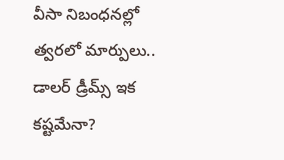వీసా నిబంధనల్లో త్వరలో మార్పులు.. డాలర్ డ్రీమ్స్ ఇక కష్టమేనా?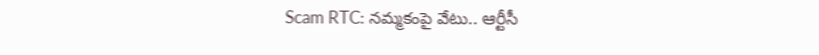Scam RTC: నమ్మకంపై వేటు.. ఆర్టీసీ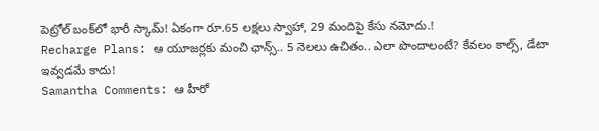పెట్రోల్ బంక్‌లో భారీ స్కామ్! ఏకంగా రూ.65 లక్షలు స్వాహా, 29 మందిపై కేసు నమోదు.!
Recharge Plans: ఆ యూజర్లకు మంచి ఛాన్స్.. 5 నెలలు ఉచితం.. ఎలా పొందాలంటే? కేవలం కాల్స్, డేటా ఇవ్వడమే కాదు!
Samantha Comments: ఆ హీరో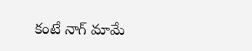కంటే నాగ్ మామే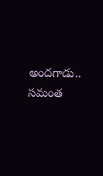అందగాడు.. సమంత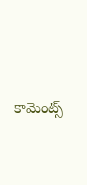కామెంట్స్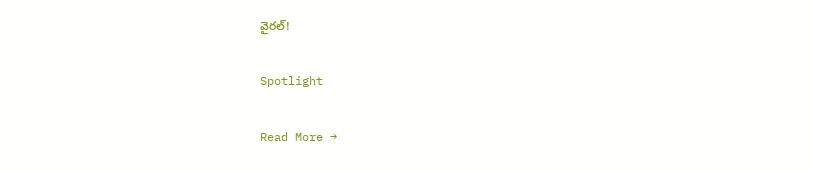వైరల్!

Spotlight

Read More →